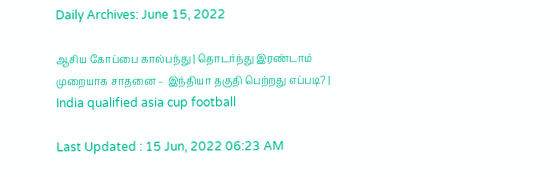Daily Archives: June 15, 2022

ஆசிய கோப்பை கால்பந்து | தொடர்ந்து இரண்டாம் முறையாக சாதனை – இந்தியா தகுதி பெற்றது எப்படி? | India qualified asia cup football

Last Updated : 15 Jun, 2022 06:23 AM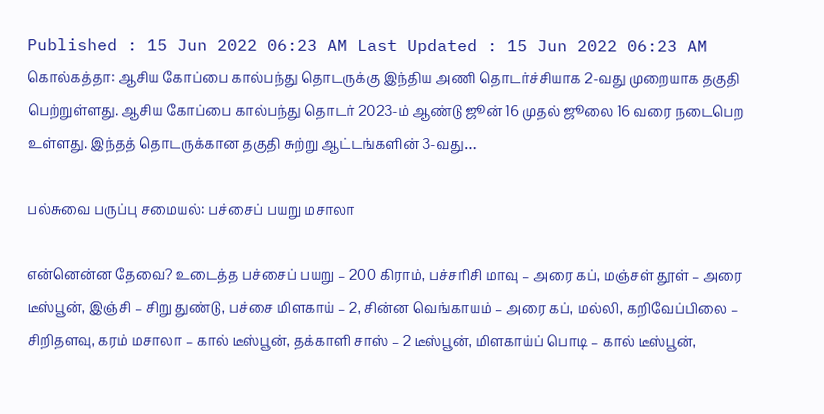Published : 15 Jun 2022 06:23 AM Last Updated : 15 Jun 2022 06:23 AM கொல்கத்தா: ஆசிய கோப்பை கால்பந்து தொடருக்கு இந்திய அணி தொடர்ச்சியாக 2-வது முறையாக தகுதி பெற்றுள்ளது. ஆசிய கோப்பை கால்பந்து தொடர் 2023-ம் ஆண்டு ஜூன் 16 முதல் ஜூலை 16 வரை நடைபெற உள்ளது. இந்தத் தொடருக்கான தகுதி சுற்று ஆட்டங்களின் 3-வது…

பல்சுவை பருப்பு சமையல்: பச்சைப் பயறு மசாலா

என்னென்ன தேவை? உடைத்த பச்சைப் பயறு – 200 கிராம், பச்சரிசி மாவு – அரை கப், மஞ்சள் தூள் – அரை டீஸ்பூன், இஞ்சி – சிறு துண்டு, பச்சை மிளகாய் – 2, சின்ன வெங்காயம் – அரை கப், மல்லி, கறிவேப்பிலை – சிறிதளவு, கரம் மசாலா – கால் டீஸ்பூன், தக்காளி சாஸ் – 2 டீஸ்பூன், மிளகாய்ப் பொடி – கால் டீஸ்பூன்,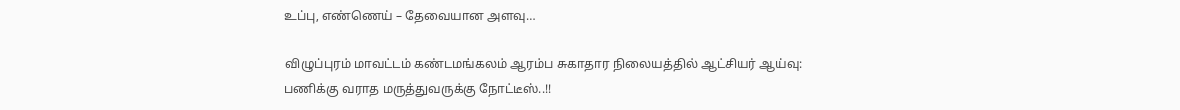உப்பு, எண்ணெய் – தேவையான அளவு…

விழுப்புரம் மாவட்டம் கண்டமங்கலம் ஆரம்ப சுகாதார நிலையத்தில் ஆட்சியர் ஆய்வு: பணிக்கு வராத மருத்துவருக்கு நோட்டீஸ்..!!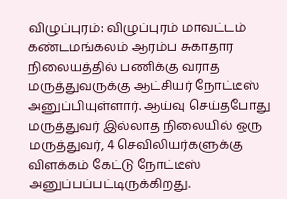விழுப்புரம்: விழுப்புரம் மாவட்டம் கண்டமங்கலம் ஆரம்ப சுகாதார நிலையத்தில் பணிக்கு வராத மருத்துவருக்கு ஆட்சியர் நோட்டீஸ் அனுப்பியுள்ளார். ஆய்வு செய்தபோது மருத்துவர் இல்லாத நிலையில் ஒரு மருத்துவர், 4 செவிலியர்களுக்கு விளக்கம் கேட்டு நோட்டீஸ் அனுப்பப்பட்டிருக்கிறது.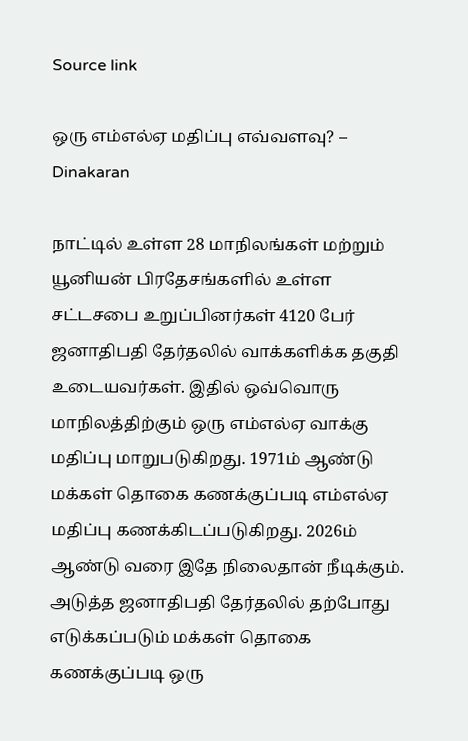Source link

ஒரு எம்எல்ஏ மதிப்பு எவ்வளவு? – Dinakaran

நாட்டில் உள்ள 28 மாநிலங்கள் மற்றும் யூனியன் பிரதேசங்களில் உள்ள சட்டசபை உறுப்பினர்கள் 4120 பேர் ஜனாதிபதி தேர்தலில் வாக்களிக்க தகுதி உடையவர்கள். இதில் ஒவ்வொரு மாநிலத்திற்கும் ஒரு எம்எல்ஏ வாக்கு மதிப்பு மாறுபடுகிறது. 1971ம் ஆண்டு மக்கள் தொகை கணக்குப்படி எம்எல்ஏ மதிப்பு கணக்கிடப்படுகிறது. 2026ம் ஆண்டு வரை இதே நிலைதான் நீடிக்கும். அடுத்த ஜனாதிபதி தேர்தலில் தற்போது எடுக்கப்படும் மக்கள் தொகை கணக்குப்படி ஒரு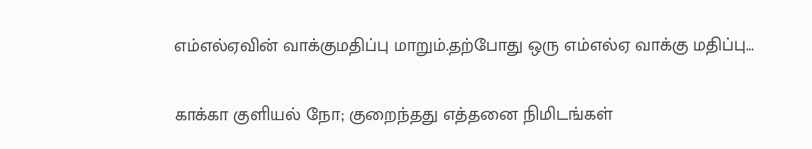எம்எல்ஏவின் வாக்குமதிப்பு மாறும்.தற்போது ஒரு எம்எல்ஏ வாக்கு மதிப்பு…

காக்கா குளியல் நோ; குறைந்தது எத்தனை நிமிடங்கள்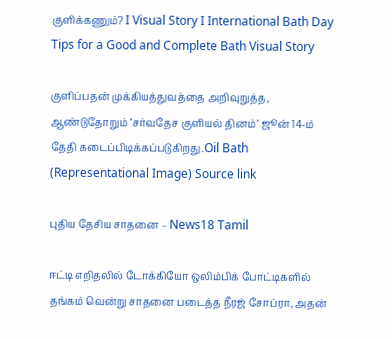குளிக்கணும்? I Visual Story I International Bath Day Tips for a Good and Complete Bath Visual Story

குளிப்பதன் முக்கியத்துவத்தை அறிவுறுத்த, ஆண்டுதோறும் ‘சர்வதேச குளியல் தினம்’ ஜூன் 14-ம் தேதி கடைப்பிடிக்கப்படுகிறது.Oil Bath (Representational Image) Source link

புதிய தேசிய சாதனை – News18 Tamil

ஈட்டி எறிதலில் டோக்கியோ ஒலிம்பிக் போட்டிகளில் தங்கம் வென்று சாதனை படைத்த நீரஜ் சோப்ரா, அதன்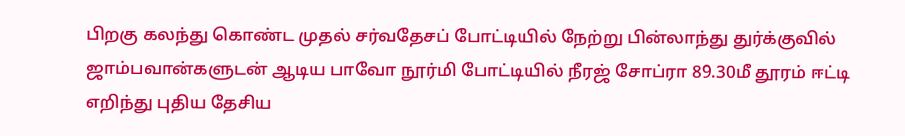பிறகு கலந்து கொண்ட முதல் சர்வதேசப் போட்டியில் நேற்று பின்லாந்து துர்க்குவில் ஜாம்பவான்களுடன் ஆடிய பாவோ நூர்மி போட்டியில் நீரஜ் சோப்ரா 89.30மீ தூரம் ஈட்டி எறிந்து புதிய தேசிய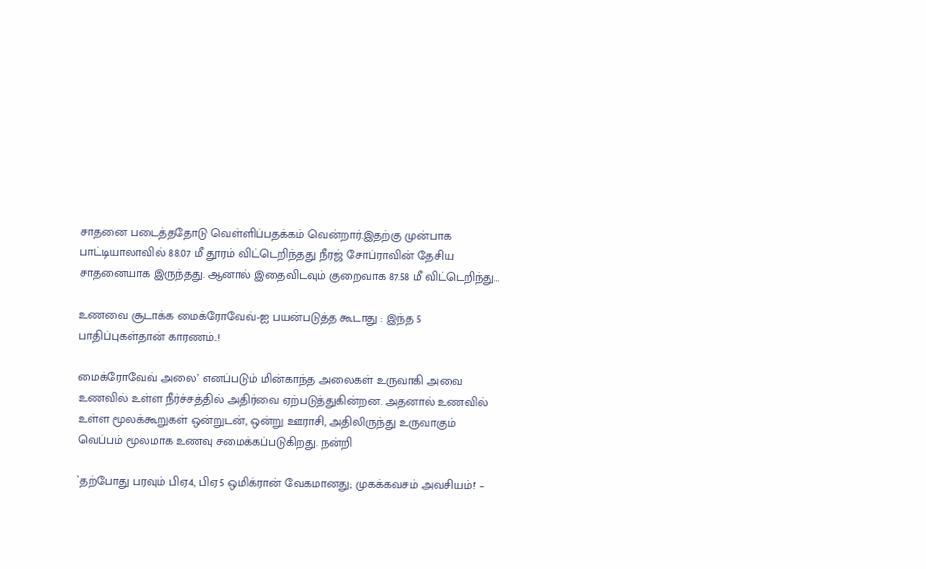சாதனை படைத்ததோடு வெள்ளிப்பதக்கம் வென்றார்.இதற்கு முன்பாக பாட்டியாலாவில் 88.07 மீ தூரம் விட்டெறிந்தது நீரஜ் சோப்ராவின் தேசிய சாதனையாக இருந்தது. ஆனால் இதைவிடவும் குறைவாக 87.58 மீ விட்டெறிந்து…

உணவை சூடாக்க மைக்ரோவேவ்-ஐ பயன்படுத்த கூடாது : இந்த 5 பாதிப்புகள்தான் காரணம்..!

மைக்ரோவேவ் அலை’ எனப்படும் மின்காந்த அலைகள் உருவாகி அவை உணவில் உள்ள நீர்ச்சத்தில் அதிர்வை ஏற்படுத்துகின்றன. அதனால் உணவில் உள்ள மூலக்கூறுகள் ஒன்றுடன், ஒன்று ஊராசி, அதிலிருந்து உருவாகும் வெப்பம் மூலமாக உணவு சமைக்கப்படுகிறது. நன்றி

`தற்போது பரவும் பிஏ4, பிஏ5 ஒமிக்ரான் வேகமானது; முகக்கவசம் அவசியம்!' –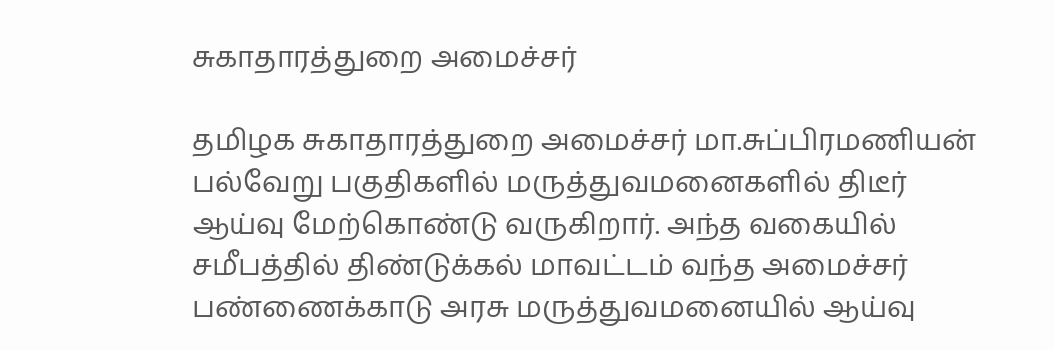சுகாதாரத்துறை அமைச்சர்

தமிழக சுகாதாரத்துறை அமைச்சர் மா.சுப்பிரமணியன் பல்வேறு பகுதிகளில் மருத்துவமனைகளில் திடீர் ஆய்வு மேற்கொண்டு வருகிறார். அந்த வகையில் சமீபத்தில் திண்டுக்கல் மாவட்டம் வந்த அமைச்சர் பண்ணைக்காடு அரசு மருத்துவமனையில் ஆய்வு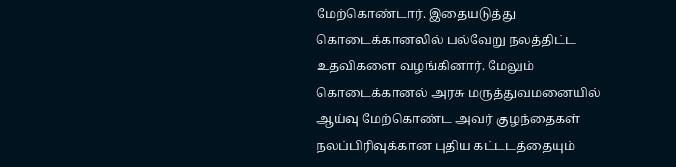மேற்கொண்டார். இதையடுத்து கொடைக்கானலில் பல்வேறு நலத்திட்ட உதவிகளை வழங்கினார். மேலும் கொடைக்கானல் அரசு மருத்துவமனையில் ஆய்வு மேற்கொண்ட அவர் குழந்தைகள் நலப்பிரிவுக்கான புதிய கட்டடத்தையும்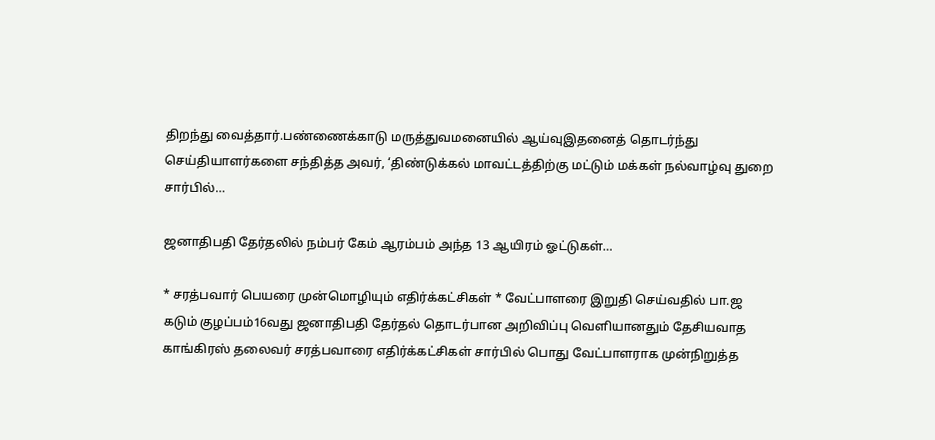திறந்து வைத்தார்.பண்ணைக்காடு மருத்துவமனையில் ஆய்வுஇதனைத் தொடர்ந்து செய்தியாளர்களை சந்தித்த அவர், ‘திண்டுக்கல் மாவட்டத்திற்கு மட்டும் மக்கள் நல்வாழ்வு துறை சார்பில்…

ஜனாதிபதி தேர்தலில் நம்பர் கேம் ஆரம்பம் அந்த 13 ஆயிரம் ஓட்டுகள்…

* சரத்பவார் பெயரை முன்மொழியும் எதிர்க்கட்சிகள் * வேட்பாளரை இறுதி செய்வதில் பா.ஜ கடும் குழப்பம்16வது ஜனாதிபதி தேர்தல் தொடர்பான அறிவிப்பு வெளியானதும் தேசியவாத காங்கிரஸ் தலைவர் சரத்பவாரை எதிர்க்கட்சிகள் சார்பில் பொது வேட்பாளராக முன்நிறுத்த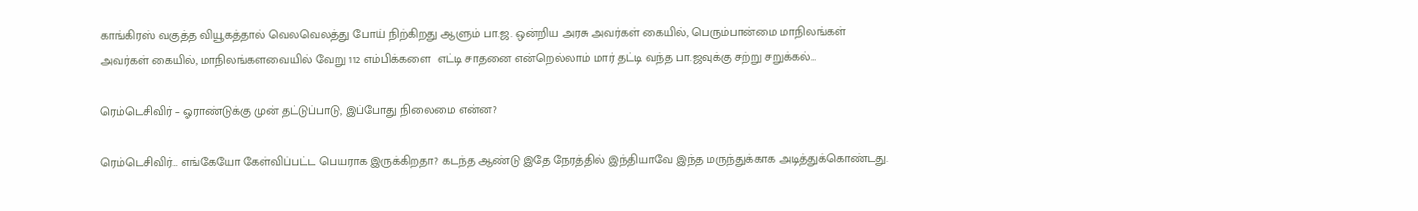காங்கிரஸ் வகுத்த வியூகத்தால் வெலவெலத்து போய் நிற்கிறது ஆளும் பா.ஜ. ஒன்றிய அரசு அவர்கள் கையில், பெரும்பான்மை மாநிலங்கள் அவர்கள் கையில், மாநிலங்களவையில் வேறு 112 எம்பிக்களை  எட்டி சாதனை என்றெல்லாம் மார் தட்டி வந்த பா.ஜவுக்கு சற்று சறுக்கல்…

ரெம்டெசிவிர் – ஓராண்டுக்கு முன் தட்டுப்பாடு, இப்போது நிலைமை என்ன?

ரெம்டெசிவிர்… எங்கேயோ கேள்விப்பட்ட பெயராக இருக்கிறதா? கடந்த ஆண்டு இதே நேரத்தில் இந்தியாவே இந்த மருந்துக்காக அடித்துக்கொண்டது.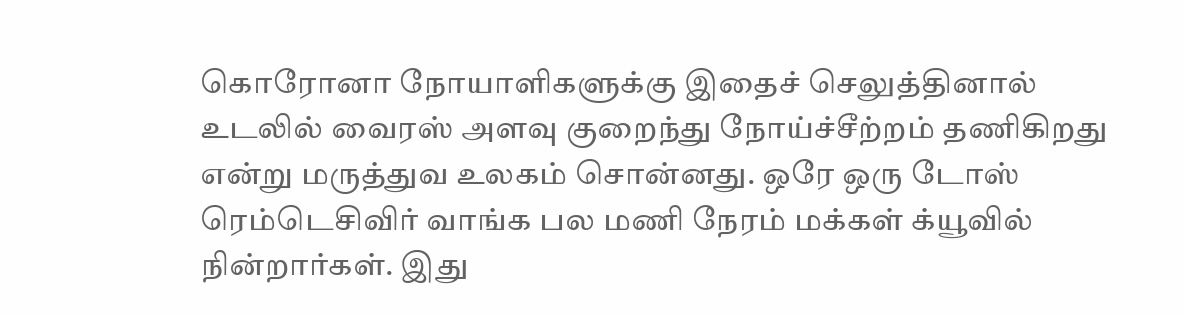கொரோனா நோயாளிகளுக்கு இதைச் செலுத்தினால் உடலில் வைரஸ் அளவு குறைந்து நோய்ச்சீற்றம் தணிகிறது என்று மருத்துவ உலகம் சொன்னது. ஒரே ஒரு டோஸ் ரெம்டெசிவிர் வாங்க பல மணி நேரம் மக்கள் க்யூவில் நின்றார்கள். இது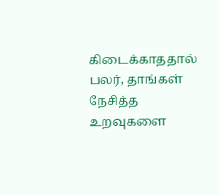கிடைக்காததால் பலர், தாங்கள் நேசித்த உறவுகளை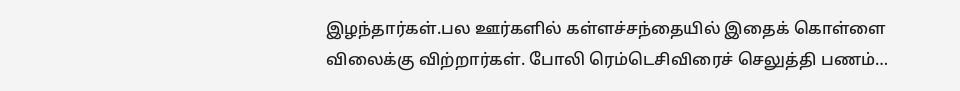இழந்தார்கள்.பல ஊர்களில் கள்ளச்சந்தையில் இதைக் கொள்ளை விலைக்கு விற்றார்கள். போலி ரெம்டெசிவிரைச் செலுத்தி பணம்…